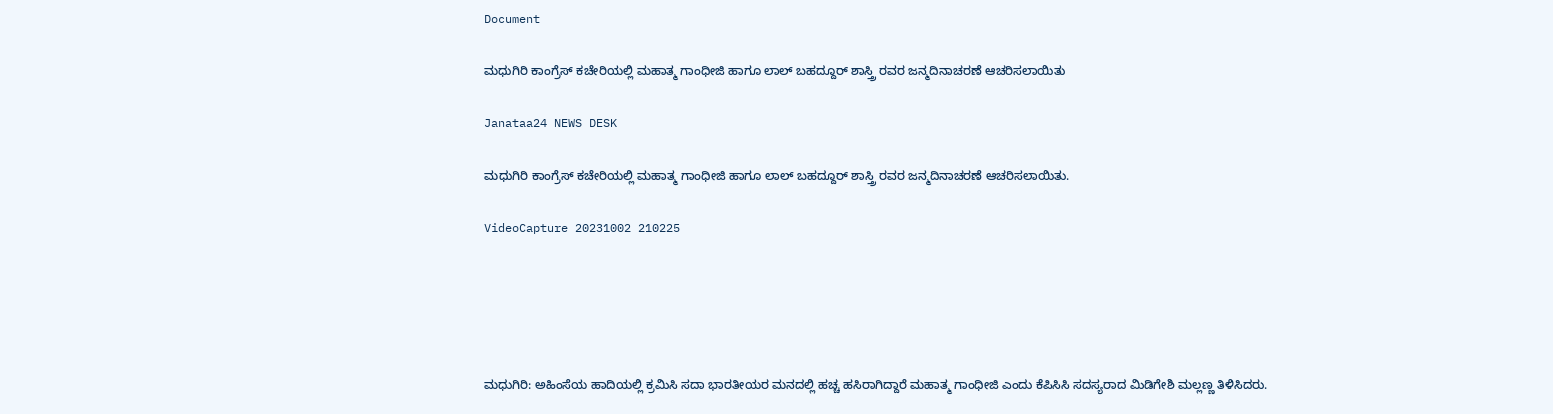Document

ಮಧುಗಿರಿ ಕಾಂಗ್ರೆಸ್ ಕಚೇರಿಯಲ್ಲಿ ಮಹಾತ್ಮ ಗಾಂಧೀಜಿ ಹಾಗೂ ಲಾಲ್ ಬಹದ್ದೂರ್ ಶಾಸ್ತ್ರಿ ರವರ ಜನ್ಮದಿನಾಚರಣೆ ಆಚರಿಸಲಾಯಿತು

Janataa24 NEWS DESK

ಮಧುಗಿರಿ ಕಾಂಗ್ರೆಸ್ ಕಚೇರಿಯಲ್ಲಿ ಮಹಾತ್ಮ ಗಾಂಧೀಜಿ ಹಾಗೂ ಲಾಲ್ ಬಹದ್ದೂರ್ ಶಾಸ್ತ್ರಿ ರವರ ಜನ್ಮದಿನಾಚರಣೆ ಆಚರಿಸಲಾಯಿತು.

VideoCapture 20231002 210225





ಮಧುಗಿರಿ: ಅಹಿಂಸೆಯ ಹಾದಿಯಲ್ಲಿ ಕ್ರಮಿಸಿ ಸದಾ ಭಾರತೀಯರ ಮನದಲ್ಲಿ ಹಚ್ಚ ಹಸಿರಾಗಿದ್ದಾರೆ ಮಹಾತ್ಮ ಗಾಂಧೀಜಿ ಎಂದು ಕೆಪಿಸಿಸಿ ಸದಸ್ಯರಾದ ಮಿಡಿಗೇಶಿ ಮಲ್ಲಣ್ಣ ತಿಳಿಸಿದರು.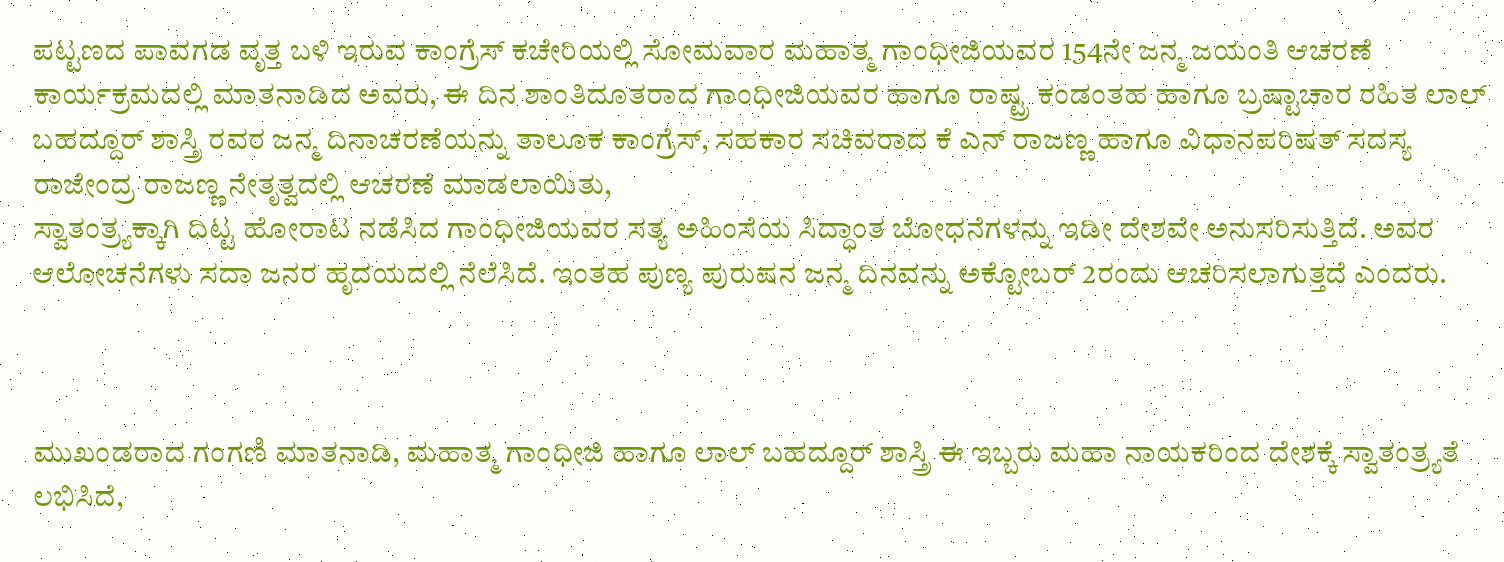ಪಟ್ಟಣದ ಪಾವಗಡ ವೃತ್ತ ಬಳಿ ಇರುವ ಕಾಂಗ್ರೆಸ್ ಕಚೇರಿಯಲ್ಲಿ ಸೋಮವಾರ ಮಹಾತ್ಮ ಗಾಂಧೀಜಿಯವರ 154ನೇ ಜನ್ಮ ಜಯಂತಿ ಆಚರಣೆ ಕಾರ್ಯಕ್ರಮದಲ್ಲಿ ಮಾತನಾಡಿದ ಅವರು, ಈ ದಿನ ಶಾಂತಿದೂತರಾದ ಗಾಂಧೀಜಿಯವರ ಹಾಗೂ ರಾಷ್ಟ್ರ ಕಂಡಂತಹ ಹಾಗೂ ಬ್ರಷ್ಟಾಚಾರ ರಹಿತ ಲಾಲ್ ಬಹದ್ದೂರ್ ಶಾಸ್ತ್ರಿ ರವರ ಜನ್ಮ ದಿನಾಚರಣೆಯನ್ನು ತಾಲೂಕ ಕಾಂಗ್ರೆಸ್, ಸಹಕಾರ ಸಚಿವರಾದ ಕೆ ಎನ್ ರಾಜಣ್ಣ ಹಾಗೂ ವಿಧಾನಪರಿಷತ್ ಸದಸ್ಯ ರಾಜೇಂದ್ರ ರಾಜಣ್ಣ ನೇತೃತ್ವದಲ್ಲಿ ಆಚರಣೆ ಮಾಡಲಾಯಿತು,
ಸ್ವಾತಂತ್ರ್ಯಕ್ಕಾಗಿ ದಿಟ್ಟ ಹೋರಾಟ ನಡೆಸಿದ ಗಾಂಧೀಜಿಯವರ ಸತ್ಯ ಅಹಿಂಸೆಯ ಸಿದ್ಧಾಂತ ಬೋಧನೆಗಳನ್ನು ಇಡೀ ದೇಶವೇ ಅನುಸರಿಸುತ್ತಿದೆ. ಅವರ ಆಲೋಚನೆಗಳು ಸದಾ ಜನರ ಹೃದಯದಲ್ಲಿ ನೆಲೆಸಿದೆ. ಇಂತಹ ಪುಣ್ಯ ಪುರುಷನ ಜನ್ಮ ದಿನವನ್ನು ಅಕ್ಟೋಬರ್ 2ರಂದು ಆಚರಿಸಲಾಗುತ್ತದೆ ಎಂದರು.



ಮುಖಂಡರಾದ ಗಂಗಣಿ ಮಾತನಾಡಿ, ಮಹಾತ್ಮ ಗಾಂಧೀಜಿ ಹಾಗೂ ಲಾಲ್ ಬಹದ್ದೂರ್ ಶಾಸ್ತ್ರಿ ಈ ಇಬ್ಬರು ಮಹಾ ನಾಯಕರಿಂದ ದೇಶಕ್ಕೆ ಸ್ವಾತಂತ್ರ್ಯತೆ ಲಭಿಸಿದೆ,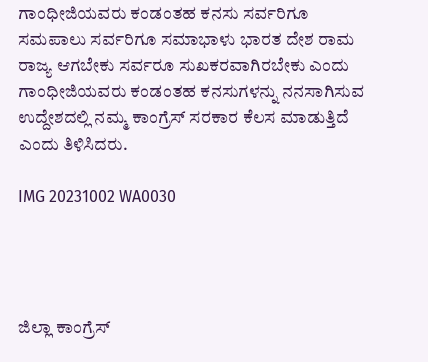ಗಾಂಧೀಜಿಯವರು ಕಂಡಂತಹ ಕನಸು ಸರ್ವರಿಗೂ ಸಮಪಾಲು ಸರ್ವರಿಗೂ ಸಮಾಭಾಳು ಭಾರತ ದೇಶ ರಾಮ ರಾಜ್ಯ ಆಗಬೇಕು ಸರ್ವರೂ ಸುಖಕರವಾಗಿರಬೇಕು ಎಂದು ಗಾಂಧೀಜಿಯವರು ಕಂಡಂತಹ ಕನಸುಗಳನ್ನು ನನಸಾಗಿಸುವ ಉದ್ದೇಶದಲ್ಲಿ ನಮ್ಮ ಕಾಂಗ್ರೆಸ್ ಸರಕಾರ ಕೆಲಸ ಮಾಡುತ್ತಿದೆ ಎಂದು ತಿಳಿಸಿದರು.

IMG 20231002 WA0030




ಜಿಲ್ಲಾ ಕಾಂಗ್ರೆಸ್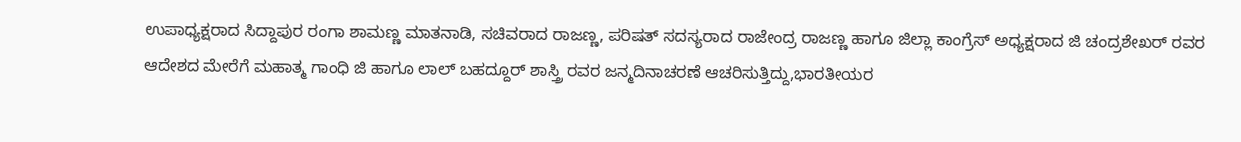ಉಪಾಧ್ಯಕ್ಷರಾದ ಸಿದ್ದಾಪುರ ರಂಗಾ ಶಾಮಣ್ಣ ಮಾತನಾಡಿ, ಸಚಿವರಾದ ರಾಜಣ್ಣ, ಪರಿಷತ್ ಸದಸ್ಯರಾದ ರಾಜೇಂದ್ರ ರಾಜಣ್ಣ ಹಾಗೂ ಜಿಲ್ಲಾ ಕಾಂಗ್ರೆಸ್ ಅಧ್ಯಕ್ಷರಾದ ಜಿ ಚಂದ್ರಶೇಖರ್ ರವರ ಆದೇಶದ ಮೇರೆಗೆ ಮಹಾತ್ಮ ಗಾಂಧಿ ಜಿ ಹಾಗೂ ಲಾಲ್ ಬಹದ್ದೂರ್ ಶಾಸ್ತ್ರಿ ರವರ ಜನ್ಮದಿನಾಚರಣೆ ಆಚರಿಸುತ್ತಿದ್ದು,ಭಾರತೀಯರ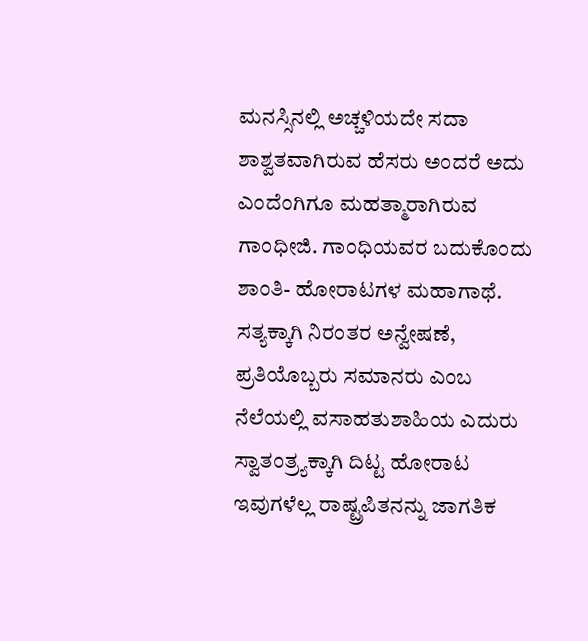ಮನಸ್ಸಿನಲ್ಲಿ ಅಚ್ಚಳಿಯದೇ ಸದಾ ಶಾಶ್ವತವಾಗಿರುವ ಹೆಸರು ಅಂದರೆ ಅದು ಎಂದೆಂಗಿಗೂ ಮಹತ್ಮಾರಾಗಿರುವ ಗಾಂಧೀಜಿ. ಗಾಂಧಿಯವರ ಬದುಕೊಂದು ಶಾಂತಿ- ಹೋರಾಟಗಳ ಮಹಾಗಾಥೆ. ಸತ್ಯಕ್ಕಾಗಿ ನಿರಂತರ ಅನ್ವೇಷಣೆ, ಪ್ರತಿಯೊಬ್ಬರು ಸಮಾನರು ಎಂಬ ನೆಲೆಯಲ್ಲಿ ವಸಾಹತುಶಾಹಿಯ ಎದುರು ಸ್ವಾತಂತ್ರ್ಯಕ್ಕಾಗಿ ದಿಟ್ಟ ಹೋರಾಟ ಇವುಗಳೆಲ್ಲ ರಾಷ್ಟ್ರಪಿತನನ್ನು ಜಾಗತಿಕ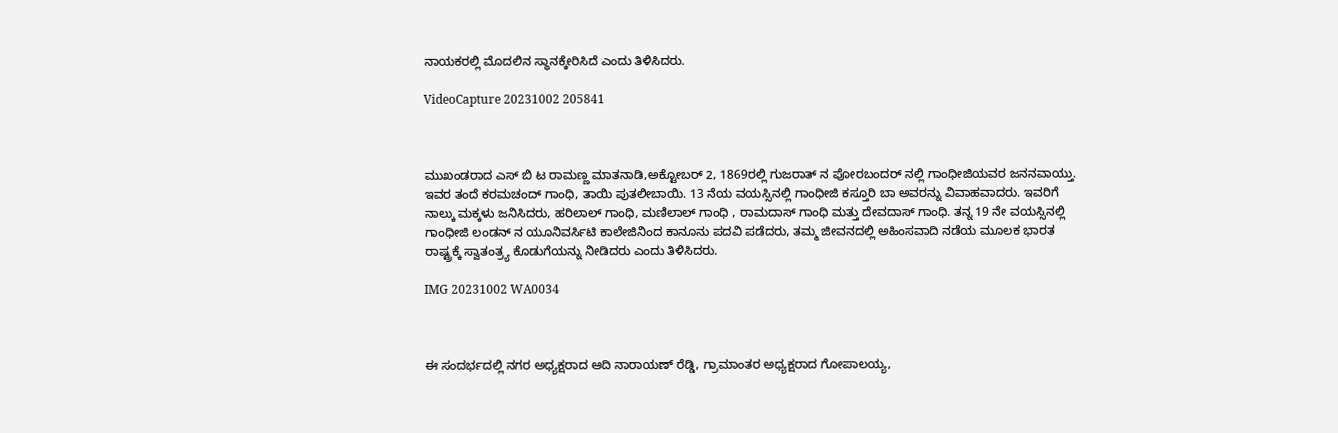ನಾಯಕರಲ್ಲಿ ಮೊದಲಿನ ಸ್ಥಾನಕ್ಕೇರಿಸಿದೆ ಎಂದು ತಿಳಿಸಿದರು.

VideoCapture 20231002 205841



ಮುಖಂಡರಾದ ಎಸ್ ಬಿ ಟ ರಾಮಣ್ಣ ಮಾತನಾಡಿ,ಅಕ್ಟೋಬರ್ 2, 1869ರಲ್ಲಿ ಗುಜರಾತ್ ನ ಪೋರಬಂದರ್ ನಲ್ಲಿ ಗಾಂಧೀಜಿಯವರ ಜನನವಾಯ್ತು. ಇವರ ತಂದೆ ಕರಮಚಂದ್ ಗಾಂಧಿ, ತಾಯಿ ಪುತಲೀಬಾಯಿ. 13 ನೆಯ ವಯಸ್ಸಿನಲ್ಲಿ ಗಾಂಧೀಜಿ ಕಸ್ತೂರಿ ಬಾ ಅವರನ್ನು ವಿವಾಹವಾದರು. ಇವರಿಗೆ ನಾಲ್ಕು ಮಕ್ಕಳು ಜನಿಸಿದರು, ಹರಿಲಾಲ್ ಗಾಂಧಿ, ಮಣಿಲಾಲ್ ಗಾಂಧಿ , ರಾಮದಾಸ್ ಗಾಂಧಿ ಮತ್ತು ದೇವದಾಸ್ ಗಾಂಧಿ. ತನ್ನ 19 ನೇ ವಯಸ್ಸಿನಲ್ಲಿ ಗಾಂಧೀಜಿ ಲಂಡನ್ ನ ಯೂನಿವರ್ಸಿಟಿ ಕಾಲೇಜಿನಿಂದ ಕಾನೂನು ಪದವಿ ಪಡೆದರು, ತಮ್ಮ ಜೀವನದಲ್ಲಿ ಅಹಿಂಸವಾದಿ ನಡೆಯ ಮೂಲಕ ಭಾರತ ರಾಷ್ಟ್ರಕ್ಕೆ ಸ್ವಾತಂತ್ರ್ಯ ಕೊಡುಗೆಯನ್ನು ನೀಡಿದರು ಎಂದು ತಿಳಿಸಿದರು.

IMG 20231002 WA0034



ಈ ಸಂದರ್ಭದಲ್ಲಿ ನಗರ ಅಧ್ಯಕ್ಷರಾದ ಆದಿ ನಾರಾಯಣ್ ರೆಡ್ಡಿ, ಗ್ರಾಮಾಂತರ ಅಧ್ಯಕ್ಷರಾದ ಗೋಪಾಲಯ್ಯ,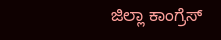ಜಿಲ್ಲಾ ಕಾಂಗ್ರೆಸ್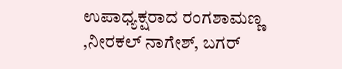ಉಪಾಧ್ಯಕ್ಷರಾದ ರಂಗಶಾಮಣ್ಣ ,ನೀರಕಲ್ ನಾಗೇಶ್, ಬಗರ್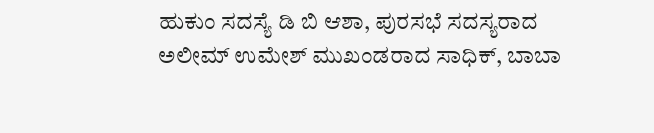ಹುಕುಂ ಸದಸ್ಯೆ ಡಿ ಬಿ ಆಶಾ, ಪುರಸಭೆ ಸದಸ್ಯರಾದ ಅಲೀಮ್ ಉಮೇಶ್ ಮುಖಂಡರಾದ ಸಾಧಿಕ್, ಬಾಬಾ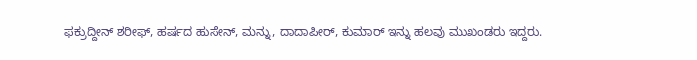ಫಕ್ರುದ್ದೀನ್ ಶರೀಫ್, ಹರ್ಷದ ಹುಸೇನ್, ಮನ್ನು, ದಾದಾಪೀರ್, ಕುಮಾರ್ ಇನ್ನು ಹಲವು ಮುಖಂಡರು ಇದ್ದರು.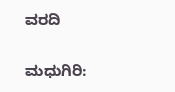ವರದಿ

ಮಧುಗಿರಿ: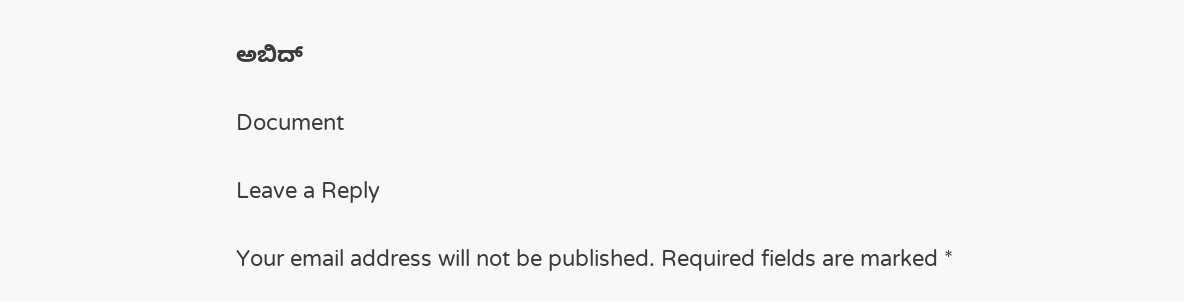ಅಬಿದ್

Document

Leave a Reply

Your email address will not be published. Required fields are marked *